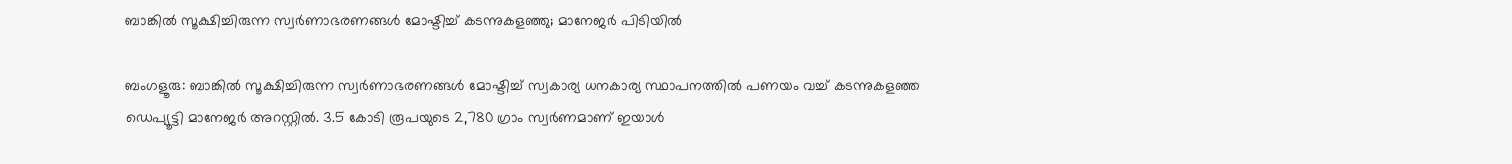ബാങ്കിൽ സൂക്ഷിച്ചിരുന്ന സ്വർണാഭരണങ്ങൾ മോഷ്ടിച്ച് കടന്നുകളഞ്ഞു; മാനേജർ പിടിയിൽ

ബംഗളൂരു: ബാങ്കിൽ സൂക്ഷിച്ചിരുന്ന സ്വർണാഭരണങ്ങൾ മോഷ്ടിച്ച് സ്വകാര്യ ധനകാര്യ സ്ഥാപനത്തിൽ പണയം വച്ച് കടന്നുകളഞ്ഞ ഡെപ്യൂട്ടി മാനേജർ അറസ്റ്റിൽ. 3.5 കോടി രൂപയുടെ 2,780 ഗ്രാം സ്വർണമാണ് ഇയാൾ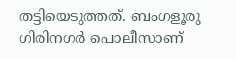തട്ടിയെടുത്തത്. ബംഗളൂരു ഗിരിനഗർ പൊലീസാണ്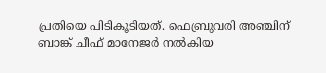പ്രതിയെ പിടികൂടിയത്. ഫെബ്രുവരി അഞ്ചിന് ബാങ്ക് ചീഫ് മാനേജർ നൽകിയ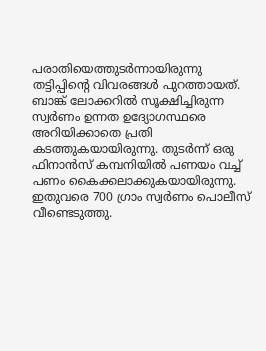പരാതിയെത്തുടർന്നായിരുന്നു തട്ടിപ്പിന്റെ വിവരങ്ങൾ പുറത്തായത്. ബാങ്ക് ലോക്കറിൽ സൂക്ഷിച്ചിരുന്ന സ്വർണം ഉന്നത ഉദ്യോഗസ്ഥരെ അറിയിക്കാതെ പ്രതി കടത്തുകയായിരുന്നു. തുടർന്ന് ഒരു ഫിനാൻസ് കമ്പനിയിൽ പണയം വച്ച് പണം കൈക്കലാക്കുകയായിരുന്നു.
ഇതുവരെ 700 ഗ്രാം സ്വർണം പൊലീസ് വീണ്ടെടുത്തു.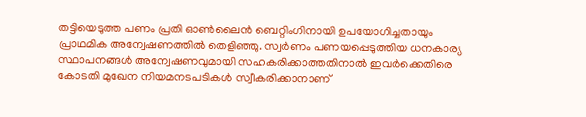തട്ടിയെടുത്ത പണം പ്രതി ഓൺലൈൻ ബെറ്റിംഗിനായി ഉപയോഗിച്ചതായും പ്രാഥമിക അന്വേഷണത്തിൽ തെളിഞ്ഞു. സ്വർണം പണയപ്പെടുത്തിയ ധനകാര്യ സ്ഥാപനങ്ങൾ അന്വേഷണവുമായി സഹകരിക്കാത്തതിനാൽ ഇവർക്കെതിരെ കോടതി മുഖേന നിയമനടപടികൾ സ്വീകരിക്കാനാണ്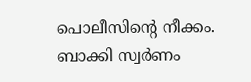പൊലീസിന്റെ നീക്കം. ബാക്കി സ്വർണം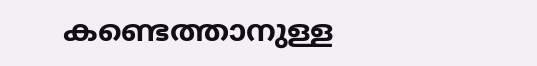കണ്ടെത്താനുള്ള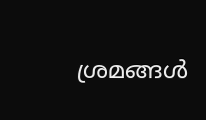ശ്രമങ്ങൾ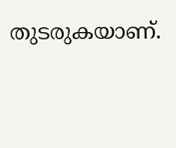തുടരുകയാണ്.